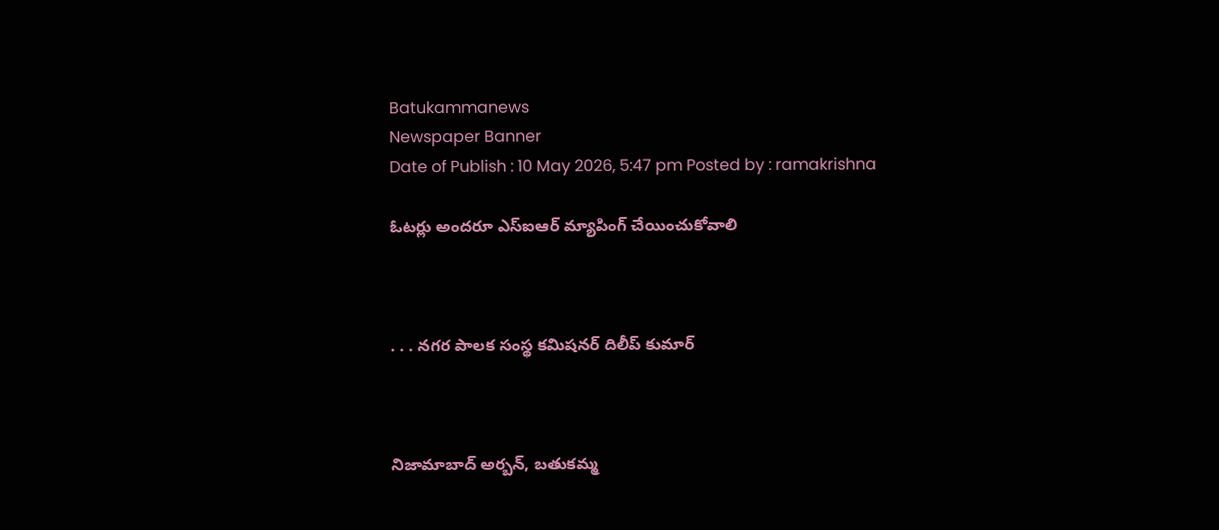Batukammanews
Newspaper Banner
Date of Publish : 10 May 2026, 5:47 pm Posted by : ramakrishna

ఓటర్లు అందరూ ఎస్ఐఆర్ మ్యాపింగ్ చేయించుకోవాలి



. . . నగర పాలక సంస్థ కమిషనర్ దిలీప్ కుమార్



నిజామాబాద్ అర్బన్, బతుకమ్మ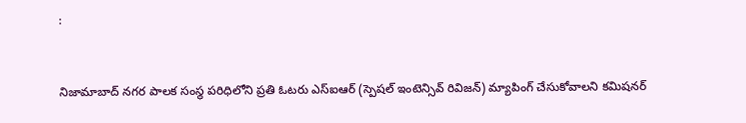:



నిజామాబాద్ నగర పాలక సంస్థ పరిధిలోని ప్రతి ఓటరు ఎస్ఐఆర్ (స్పెషల్ ఇంటెన్సివ్ రివిజన్) మ్యాపింగ్ చేసుకోవాలని కమిషనర్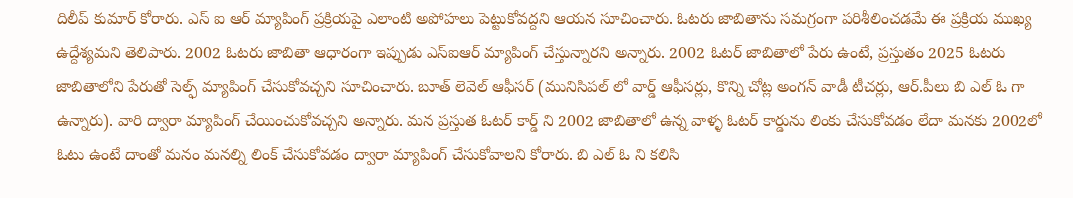దిలీప్ కుమార్ కోరారు. ఎస్ ఐ ఆర్ మ్యాపింగ్ ప్రక్రియపై ఎలాంటి అపోహలు పెట్టుకోవద్దని ఆయన సూచించారు. ఓటరు జాబితాను సమగ్రంగా పరిశీలించడమే ఈ ప్రక్రియ ముఖ్య ఉద్దేశ్యమని తెలిపారు. 2002 ఓటరు జాబితా ఆధారంగా ఇప్పుడు ఎస్ఐఆర్ మ్యాపింగ్ చేస్తున్నారని అన్నారు. 2002 ఓటర్ జాబితాలో పేరు ఉంటే, ప్రస్తుతం 2025 ఓటరు జాబితాలోని పేరుతో సెల్ఫ్ మ్యాపింగ్ చేసుకోవచ్చని సూచించారు. బూత్ లెవెల్ ఆఫీసర్ (మునిసిపల్ లో వార్డ్ ఆఫీసర్లు, కొన్ని చోట్ల అంగన్ వాడీ టీచర్లు, ఆర్.పీలు బి ఎల్ ఓ గా ఉన్నారు). వారి ద్వారా మ్యాపింగ్ చేయించుకోవచ్చని అన్నారు. మన ప్రస్తుత ఓటర్ కార్డ్ ని 2002 జాబితాలో ఉన్న వాళ్ళ ఓటర్ కార్డును లింకు చేసుకోవడం లేదా మనకు 2002లో ఓటు ఉంటే దాంతో మనం మనల్ని లింక్ చేసుకోవడం ద్వారా మ్యాపింగ్ చేసుకోవాలని కోరారు. బి ఎల్ ఓ ని కలిసి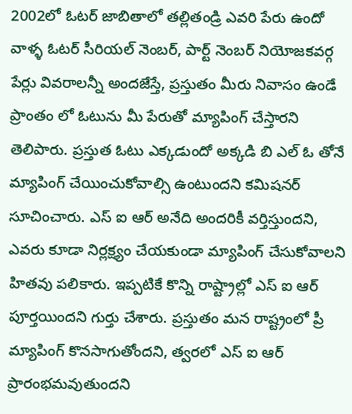2002లో ఓటర్ జాబితాలో తల్లితండ్రి ఎవరి పేరు ఉందో వాళ్ళ ఓటర్ సీరియల్ నెంబర్, పార్ట్ నెంబర్ నియోజకవర్గ పేర్లు వివరాలన్నీ అందజేస్తే, ప్రస్తుతం మీరు నివాసం ఉండే ప్రాంతం లో ఓటును మీ పేరుతో మ్యాపింగ్ చేస్తారని తెలిపారు. ప్రస్తుత ఓటు ఎక్కడుందో అక్కడి బి ఎల్ ఓ తోనే మ్యాపింగ్ చేయించుకోవాల్సి ఉంటుందని కమిషనర్ సూచించారు. ఎస్ ఐ ఆర్ అనేది అందరికీ వర్తిస్తుందని, ఎవరు కూడా నిర్లక్ష్యం చేయకుండా మ్యాపింగ్ చేసుకోవాలని హితవు పలికారు. ఇప్పటికే కొన్ని రాష్ట్రాల్లో ఎస్ ఐ ఆర్ పూర్తయిందని గుర్తు చేశారు. ప్రస్తుతం మన రాష్ట్రంలో ప్రీ మ్యాపింగ్ కొనసాగుతోందని, త్వరలో ఎస్ ఐ ఆర్ ప్రారంభమవుతుందని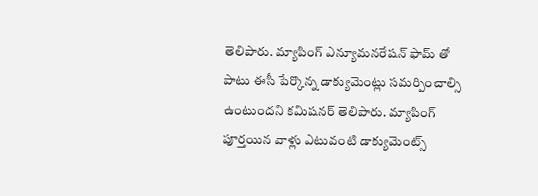తెలిపారు. మ్యాపింగ్ ఎన్యూమనరేషన్ ఫామ్ తో పాటు ఈసీ పేర్కొన్న డాక్యుమెంట్లు సమర్పించాల్సి ఉంటుందని కమిషనర్ తెలిపారు. మ్యాపింగ్ పూర్తయిన వాళ్లు ఎటువంటి డాక్యుమెంట్స్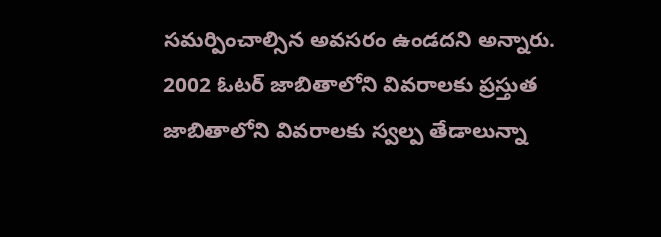సమర్పించాల్సిన అవసరం ఉండదని అన్నారు.  2002 ఓటర్ జాబితాలోని వివరాలకు ప్రస్తుత జాబితాలోని వివరాలకు స్వల్ప తేడాలున్నా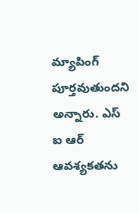మ్యాపింగ్ పూర్తవుతుందని అన్నారు. ఎస్ ఐ ఆర్ ఆవశ్యకతను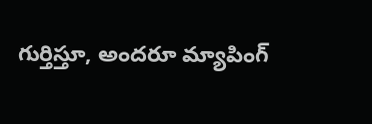గుర్తిస్తూ, అందరూ మ్యాపింగ్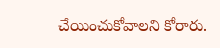చేయించుకోవాలని కోరారు.